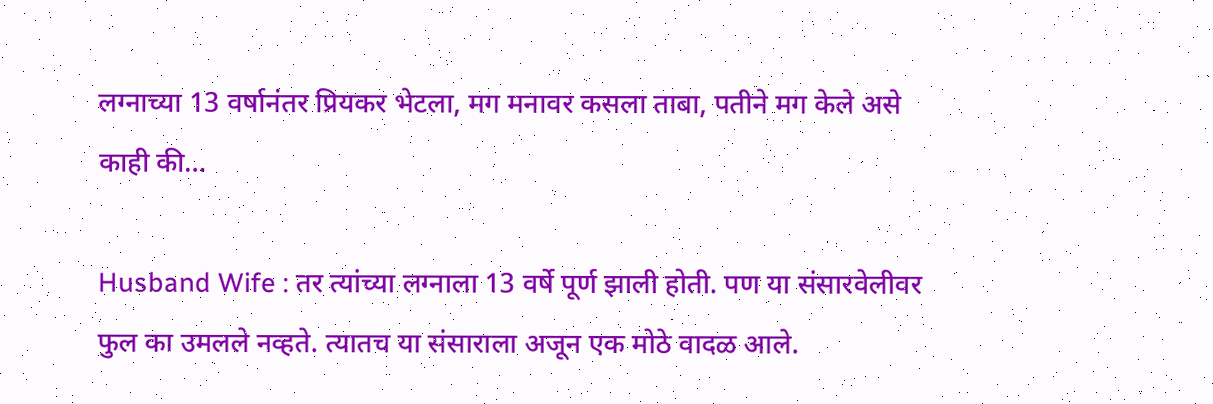लग्नाच्या 13 वर्षानंतर प्रियकर भेटला, मग मनावर कसला ताबा, पतीने मग केले असे काही की…

Husband Wife : तर त्यांच्या लग्नाला 13 वर्षे पूर्ण झाली होती. पण या संसारवेलीवर फुल का उमलले नव्हते. त्यातच या संसाराला अजून एक मोठे वादळ आले.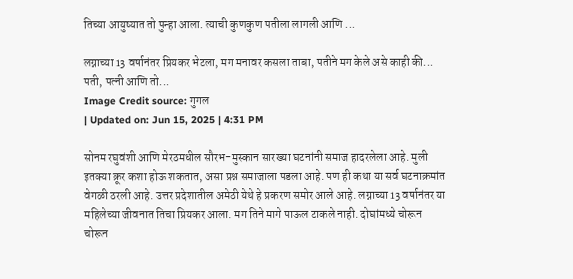तिच्या आयुष्यात तो पुन्हा आला. त्याची कुणकुण पतीला लागली आणि ...

लग्नाच्या 13 वर्षानंतर प्रियकर भेटला, मग मनावर कसला ताबा, पतीने मग केले असे काही की...
पती, पत्नी आणि तो...
Image Credit source: गुगल
| Updated on: Jun 15, 2025 | 4:31 PM

सोनम रघुवंशी आणि मेरठमधील सौरभ-मुस्कान सारख्या घटनांनी समाज हादरलेला आहे. मुली इतक्या क्रूर कशा होऊ शकतात, असा प्रश्न समाजाला पडला आहे. पण ही कथा या सर्व घटनाक्रमांत वेगळी ठरली आहे. उत्तर प्रदेशातील अमेठी येथे हे प्रकरण समोर आले आहे. लग्नाच्या 13 वर्षानंतर या महिलेच्या जीवनात तिचा प्रियकर आला. मग तिने मागे पाऊल टाकले नाही. दोघांमध्ये चोरून चोरून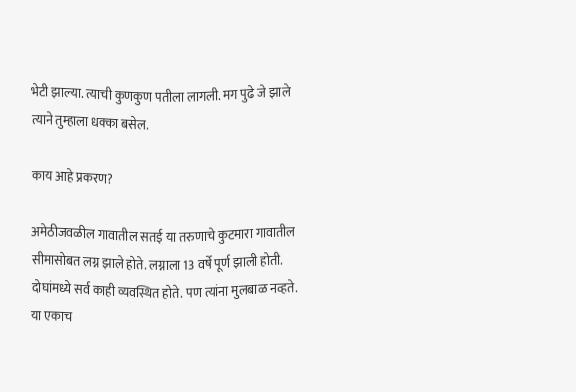भेटी झाल्या. त्याची कुणकुण पतीला लागली. मग पुढे जे झाले त्याने तुम्हाला धक्का बसेल.

काय आहे प्रकरण?

अमेठीजवळील गावातील सतई या तरुणाचे कुटमारा गावातील सीमासोबत लग्न झाले होते. लग्नाला 13 वर्षे पूर्ण झाली होती. दोघांमध्ये सर्व काही व्यवस्थित होते. पण त्यांना मुलबाळ नव्हते. या एकाच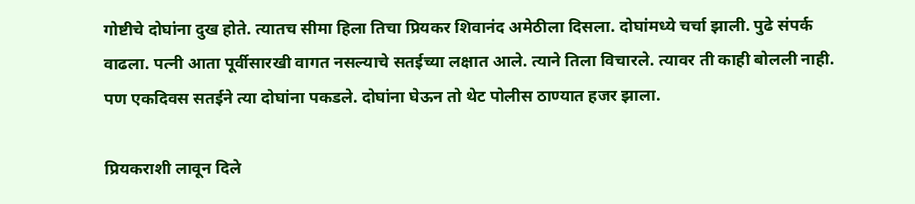गोष्टीचे दोघांना दुख होते. त्यातच सीमा हिला तिचा प्रियकर शिवानंद अमेठीला दिसला. दोघांमध्ये चर्चा झाली. पुढे संपर्क वाढला. पत्नी आता पूर्वीसारखी वागत नसल्याचे सतईच्या लक्षात आले. त्याने तिला विचारले. त्यावर ती काही बोलली नाही. पण एकदिवस सतईने त्या दोघांना पकडले. दोघांना घेऊन तो थेट पोलीस ठाण्यात हजर झाला.

प्रियकराशी लावून दिले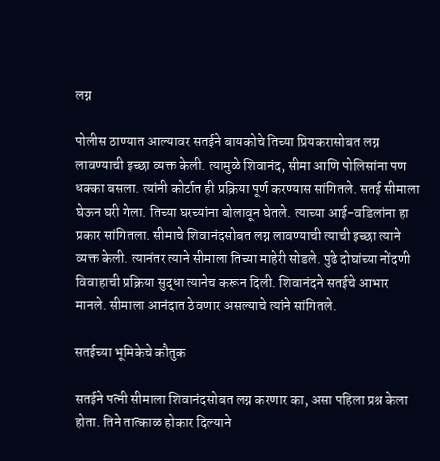लग्न

पोलीस ठाण्यात आल्यावर सतईने बायकोचे तिच्या प्रियकरासोबत लग्न लावण्याची इच्छा व्यक्त केली. त्यामुळे शिवानंद, सीमा आणि पोलिसांना पण धक्का बसला. त्यांनी कोर्टात ही प्रक्रिया पूर्ण करण्यास सांगितले. सतई सीमाला घेऊन घरी गेला. तिच्या घरच्यांना बोलावून घेतले. त्याच्या आई-वडिलांना हा प्रकार सांगितला. सीमाचे शिवानंदसोबत लग्न लावण्याची त्याची इच्छा त्याने व्यक्त केली. त्यानंतर त्याने सीमाला तिच्या माहेरी सोडले. पुढे दोघांच्या नोंदणी विवाहाची प्रक्रिया सुद्धा त्यानेच करून दिली. शिवानंदने सतईचे आभार मानले. सीमाला आनंदात ठेवणार असल्याचे त्यांने सांगितले.

सतईच्या भूमिकेचे कौतुक

सतईने पत्नी सीमाला शिवानंदसोबत लग्न करणार का, असा पहिला प्रश्न केला होता. तिने तात्काळ होकार दिल्याने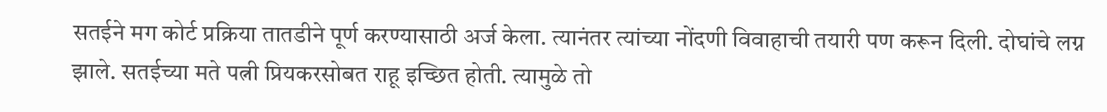सतईने मग कोर्ट प्रक्रिया तातडीने पूर्ण करण्यासाठी अर्ज केला. त्यानंतर त्यांच्या नोंदणी विवाहाची तयारी पण करून दिली. दोघांचे लग्न झाले. सतईच्या मते पत्नी प्रियकरसोबत राहू इच्छित होती. त्यामुळे तो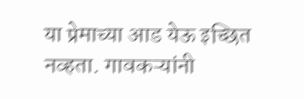या प्रेमाच्या आड येऊ इच्छित नव्हता. गावकऱ्यांनी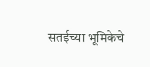सतईच्या भूमिकेचे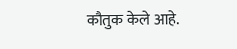कौतुक केले आहे.